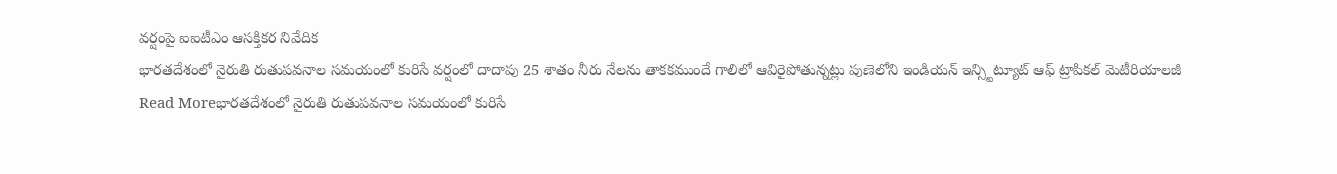వర్షంపై ఐఐటీఎం ఆసక్తికర నివేదిక
భారతదేశంలో నైరుతి రుతుపవనాల సమయంలో కురిసే వర్షంలో దాదాపు 25 శాతం నీరు నేలను తాకకముందే గాలిలో ఆవిరైపోతున్నట్లు పుణెలోని ఇండియన్ ఇన్స్టిట్యూట్ ఆఫ్ ట్రాపికల్ మెటీరియాలజీ
Read Moreభారతదేశంలో నైరుతి రుతుపవనాల సమయంలో కురిసే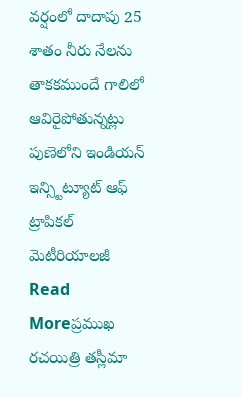వర్షంలో దాదాపు 25 శాతం నీరు నేలను తాకకముందే గాలిలో ఆవిరైపోతున్నట్లు పుణెలోని ఇండియన్ ఇన్స్టిట్యూట్ ఆఫ్ ట్రాపికల్ మెటీరియాలజీ
Read Moreప్రముఖ రచయిత్రి తస్లీమా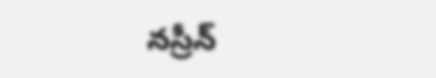నస్రీన్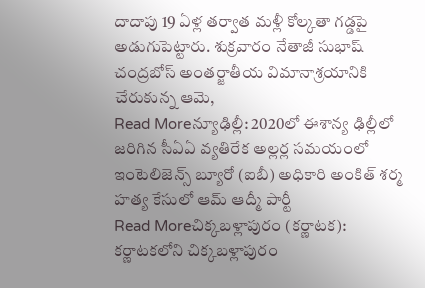దాదాపు 19 ఏళ్ల తర్వాత మళ్లీ కోల్కతా గడ్డపై అడుగుపెట్టారు. శుక్రవారం నేతాజీ సుభాష్ చంద్రబోస్ అంతర్జాతీయ విమానాశ్రయానికి చేరుకున్న ఆమె,
Read Moreన్యూఢిల్లీ: 2020లో ఈశాన్య ఢిల్లీలో జరిగిన సీఏఏ వ్యతిరేక అల్లర్ల సమయంలో ఇంటెలిజెన్స్ బ్యూరో (ఐబీ) అధికారి అంకిత్ శర్మ హత్య కేసులో ఆమ్ ఆద్మీ పార్టీ
Read Moreచిక్కబళ్లాపురం (కర్ణాటక): కర్ణాటకలోని చిక్కబళ్లాపురం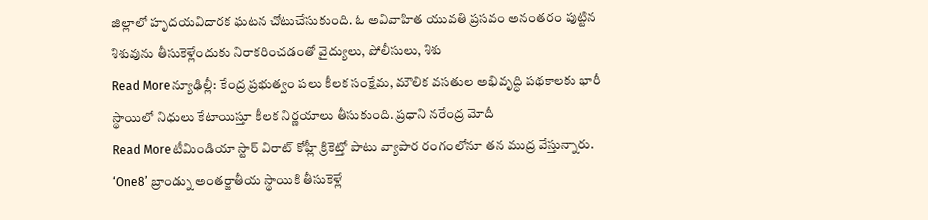జిల్లాలో హృదయవిదారక ఘటన చోటుచేసుకుంది. ఓ అవివాహిత యువతి ప్రసవం అనంతరం పుట్టిన శిశువును తీసుకెళ్లేందుకు నిరాకరించడంతో వైద్యులు, పోలీసులు, శిశు
Read Moreన్యూఢిల్లీ: కేంద్ర ప్రభుత్వం పలు కీలక సంక్షేమ, మౌలిక వసతుల అభివృద్ధి పథకాలకు భారీ స్థాయిలో నిధులు కేటాయిస్తూ కీలక నిర్ణయాలు తీసుకుంది. ప్రధాని నరేంద్ర మోదీ
Read Moreటీమిండియా స్టార్ విరాట్ కోహ్లీ క్రికెట్తో పాటు వ్యాపార రంగంలోనూ తన ముద్ర వేస్తున్నారు. ‘One8’ బ్రాండ్ను అంతర్జాతీయ స్థాయికి తీసుకెళ్లే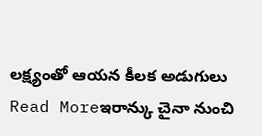లక్ష్యంతో ఆయన కీలక అడుగులు
Read Moreఇరాన్కు చైనా నుంచి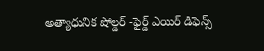అత్యాధునిక షోల్డర్ -ఫైర్డ్ ఎయిర్ డిఫెన్స్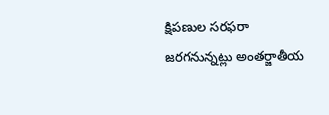క్షిపణుల సరఫరా జరగనున్నట్లు అంతర్జాతీయ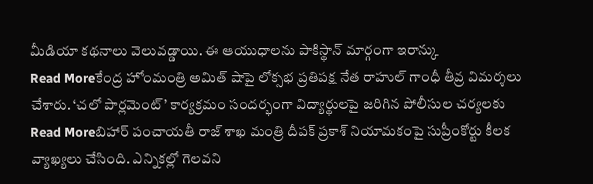మీడియా కథనాలు వెలువడ్డాయి. ఈ ఆయుధాలను పాకిస్థాన్ మార్గంగా ఇరాన్కు
Read Moreకేంద్ర హోంమంత్రి అమిత్ షాపై లోక్సభ ప్రతిపక్ష నేత రాహుల్ గాంధీ తీవ్ర విమర్శలు చేశారు. ‘చలో పార్లమెంట్’ కార్యక్రమం సందర్భంగా విద్యార్థులపై జరిగిన పోలీసుల చర్యలకు
Read Moreబిహార్ పంచాయతీ రాజ్ శాఖ మంత్రి దీపక్ ప్రకాశ్ నియామకంపై సుప్రీంకోర్టు కీలక వ్యాఖ్యలు చేసింది. ఎన్నికల్లో గెలవని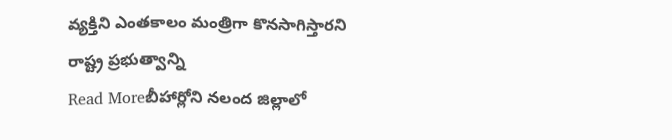వ్యక్తిని ఎంతకాలం మంత్రిగా కొనసాగిస్తారని రాష్ట్ర ప్రభుత్వాన్ని
Read Moreబీహార్లోని నలంద జిల్లాలో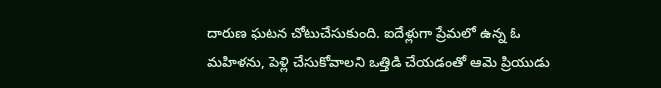దారుణ ఘటన చోటుచేసుకుంది. ఐదేళ్లుగా ప్రేమలో ఉన్న ఓ మహిళను, పెళ్లి చేసుకోవాలని ఒత్తిడి చేయడంతో ఆమె ప్రియుడు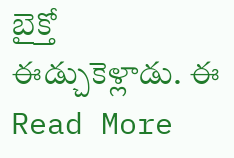బైక్తో ఈడ్చుకెళ్లాడు. ఈ
Read More